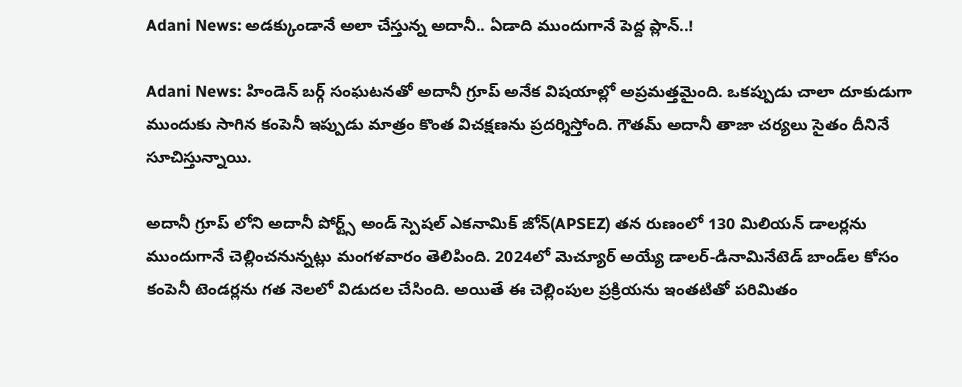Adani News: అడక్కుండానే అలా చేస్తున్న అదానీ.. ఏడాది ముందుగానే పెద్ద ప్లాన్..!

Adani News: హిండెన్ బర్గ్ సంఘటనతో అదానీ గ్రూప్ అనేక విషయాల్లో అప్రమత్తమైంది. ఒకప్పుడు చాలా దూకుడుగా ముందుకు సాగిన కంపెనీ ఇప్పుడు మాత్రం కొంత విచక్షణను ప్రదర్శిస్తోంది. గౌతమ్ అదానీ తాజా చర్యలు సైతం దీనినే సూచిస్తున్నాయి.

అదానీ గ్రూప్ లోని అదానీ పోర్ట్స్ అండ్ స్పెషల్ ఎకనామిక్ జోన్(APSEZ) తన రుణంలో 130 మిలియన్ డాలర్లను ముందుగానే చెల్లించనున్నట్లు మంగళవారం తెలిపింది. 2024లో మెచ్యూర్ అయ్యే డాలర్-డినామినేటెడ్ బాండ్‌ల కోసం కంపెనీ టెండర్లను గత నెలలో విడుదల చేసింది. అయితే ఈ చెల్లింపుల ప్రక్రియను ఇంతటితో పరిమితం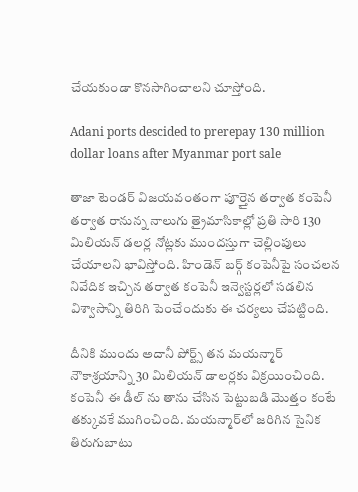చేయకుండా కొనసాగించాలని చూస్తోంది.

Adani ports descided to prerepay 130 million dollar loans after Myanmar port sale

తాజా టెండర్ విజయవంతంగా పూర్తైన తర్వాత కంపెనీ తర్వాత రానున్న నాలుగు త్రైమాసికాల్లో ప్రతి సారి 130 మిలియన్ డలర్ల నోట్లకు ముందస్తుగా చెల్లింపులు చేయాలని భావిస్తోంది. హిండెన్ బర్గ్ కంపెనీపై సంచలన నివేదిక ఇచ్చిన తర్వాత కంపెనీ ఇన్వెస్టర్లలో సడలిన విశ్వాసాన్ని తిరిగి పెంచేందుకు ఈ చర్యలు చేపట్టింది.

దీనికి ముందు అదానీ పోర్ట్స్ తన మయన్మార్ నౌకాశ్రయాన్ని 30 మిలియన్ డాలర్లకు విక్రయించింది. కంపెనీ ఈ డీల్ ను తాను చేసిన పెట్టుబడి మెుత్తం కంటే తక్కువకే ముగించింది. మయన్మార్‌లో జరిగిన సైనిక తిరుగుబాటు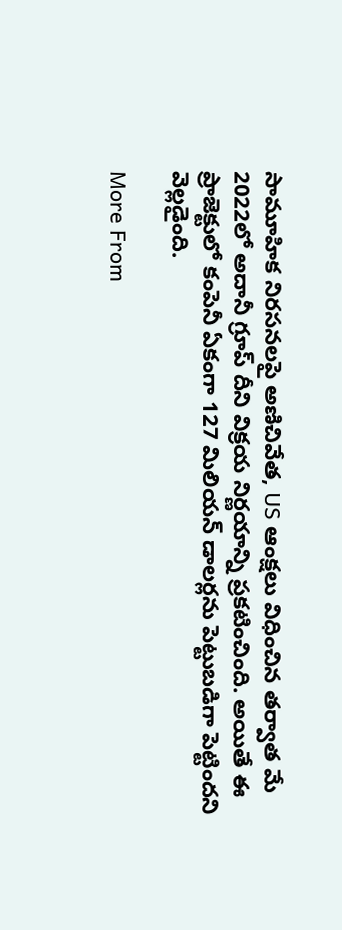సామూహిక నిరసనలపై అణిచివేత, US ఆంక్షలు విధించిన తర్వాత మే 2022లో అదానీ గ్రూప్ దీని విక్రయ నిర్ణయాన్ని ప్రకటించింది. అయితే ఈ ప్రాజెక్టులో కంపెనీ ఏకంగా 127 మిలియన్ డాలర్లను పెట్టుబడిగా పెట్టిందని వెల్లడైంది.

More From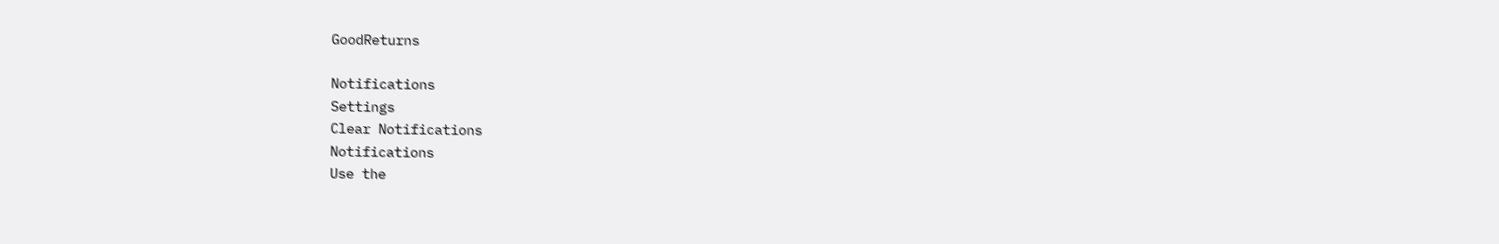GoodReturns

Notifications
Settings
Clear Notifications
Notifications
Use the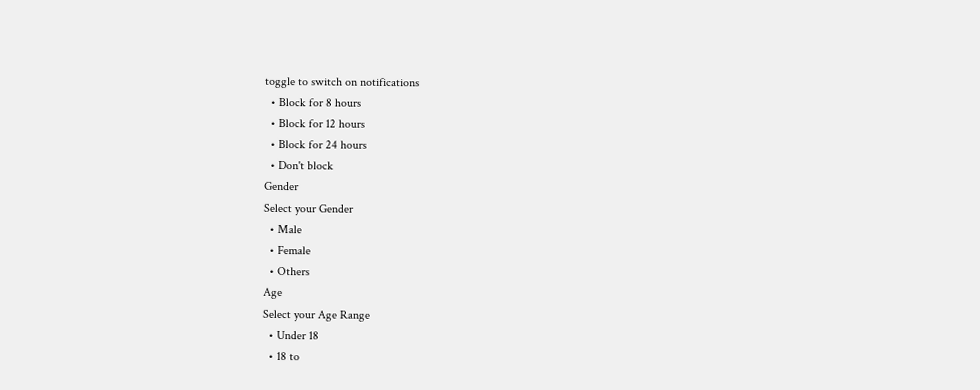toggle to switch on notifications
  • Block for 8 hours
  • Block for 12 hours
  • Block for 24 hours
  • Don't block
Gender
Select your Gender
  • Male
  • Female
  • Others
Age
Select your Age Range
  • Under 18
  • 18 to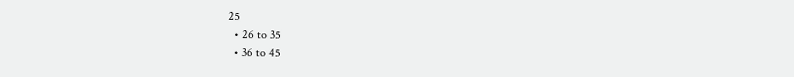25
  • 26 to 35
  • 36 to 45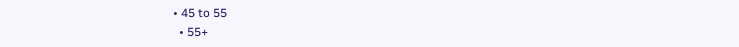• 45 to 55
  • 55+